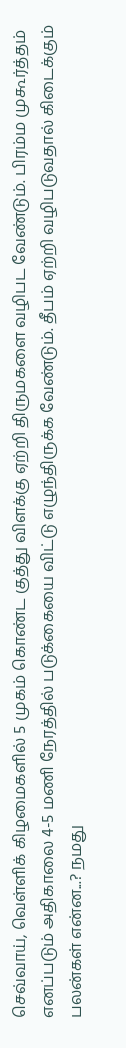செவ்வாய், வெள்ளிக் கிழமைகளில் 5 முகம் கொண்ட குத்து விளக்கு ஏற்றி திருமகளை வழிபட வேண்டும். பிரம்ம முகூர்த்தம் எனப்படும் அதிகாலை 4-5 மணி நேரத்தில் படுக்கையை விட்டு எழுந்திருக்க வேண்டும். தீபம் ஏற்றி வழிபடுவதால் கிடைக்கும் பலன்கள் என்ன...? நமது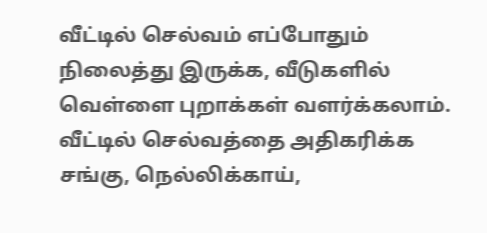வீட்டில் செல்வம் எப்போதும் நிலைத்து இருக்க, வீடுகளில் வெள்ளை புறாக்கள் வளர்க்கலாம். வீட்டில் செல்வத்தை அதிகரிக்க சங்கு, நெல்லிக்காய்,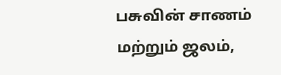பசுவின் சாணம் மற்றும் ஜலம்,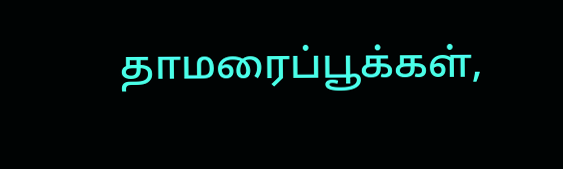தாமரைப்பூக்கள்,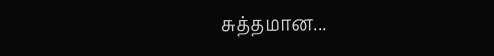சுத்தமான...